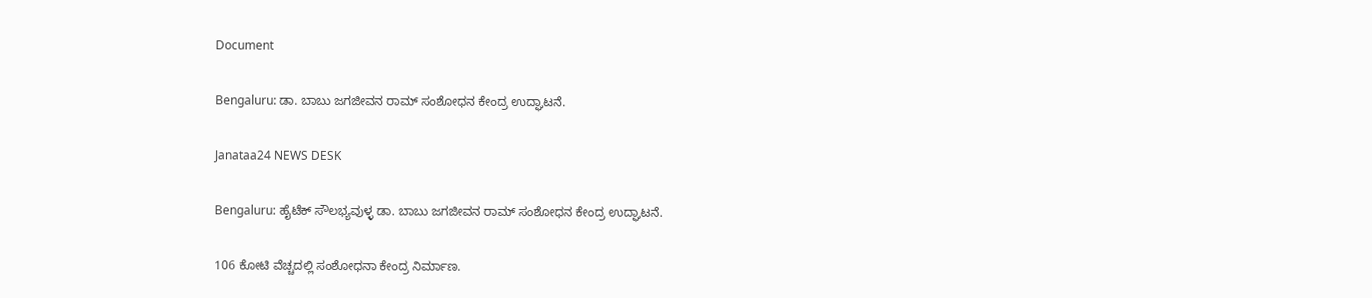Document

Bengaluru: ಡಾ. ಬಾಬು ಜಗಜೀವನ ರಾಮ್ ಸಂಶೋಧನ ಕೇಂದ್ರ ಉದ್ಘಾಟನೆ.

Janataa24 NEWS DESK

Bengaluru: ಹೈಟೆಕ್ ಸೌಲಭ್ಯವುಳ್ಳ ಡಾ. ಬಾಬು ಜಗಜೀವನ ರಾಮ್ ಸಂಶೋಧನ ಕೇಂದ್ರ ಉದ್ಘಾಟನೆ.

106 ಕೋಟಿ ವೆಚ್ಚದಲ್ಲಿ ಸಂಶೋಧನಾ ಕೇಂದ್ರ ನಿರ್ಮಾಣ.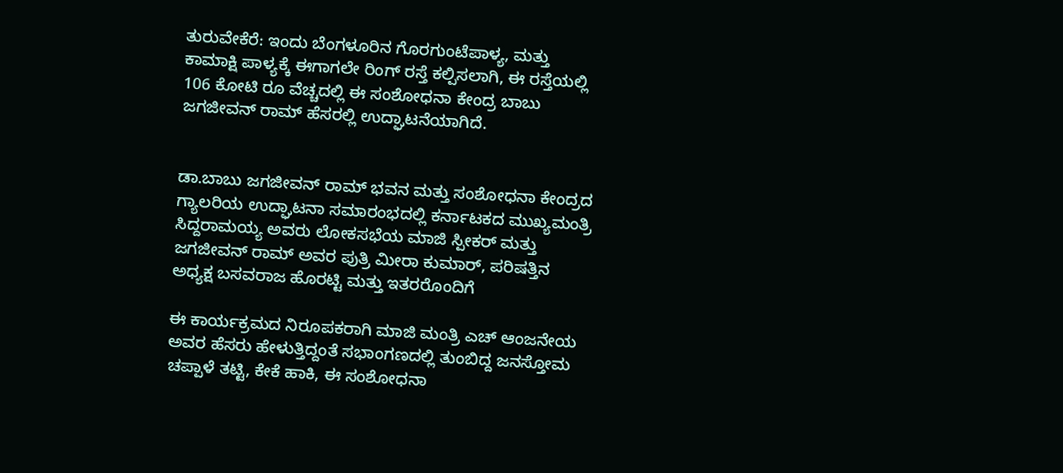ತುರುವೇಕೆರೆ: ಇಂದು ಬೆಂಗಳೂರಿನ ಗೊರಗುಂಟೆಪಾಳ್ಯ, ಮತ್ತು ಕಾಮಾಕ್ಷಿ ಪಾಳ್ಯಕ್ಕೆ ಈಗಾಗಲೇ ರಿಂಗ್ ರಸ್ತೆ ಕಲ್ಪಿಸಲಾಗಿ, ಈ ರಸ್ತೆಯಲ್ಲಿ 106 ಕೋಟಿ ರೂ ವೆಚ್ಚದಲ್ಲಿ ಈ ಸಂಶೋಧನಾ ಕೇಂದ್ರ ಬಾಬು ಜಗಜೀವನ್ ರಾಮ್ ಹೆಸರಲ್ಲಿ ಉದ್ಘಾಟನೆಯಾಗಿದೆ.


ಡಾ.ಬಾಬು ಜಗಜೀವನ್ ರಾಮ್ ಭವನ ಮತ್ತು ಸಂಶೋಧನಾ ಕೇಂದ್ರದ ಗ್ಯಾಲರಿಯ ಉದ್ಘಾಟನಾ ಸಮಾರಂಭದಲ್ಲಿ ಕರ್ನಾಟಕದ ಮುಖ್ಯಮಂತ್ರಿ ಸಿದ್ದರಾಮಯ್ಯ ಅವರು ಲೋಕಸಭೆಯ ಮಾಜಿ ಸ್ಪೀಕರ್ ಮತ್ತು ಜಗಜೀವನ್ ರಾಮ್ ಅವರ ಪುತ್ರಿ ಮೀರಾ ಕುಮಾರ್, ಪರಿಷತ್ತಿನ ಅಧ್ಯಕ್ಷ ಬಸವರಾಜ ಹೊರಟ್ಟಿ ಮತ್ತು ಇತರರೊಂದಿಗೆ

ಈ ಕಾರ್ಯಕ್ರಮದ ನಿರೂಪಕರಾಗಿ ಮಾಜಿ ಮಂತ್ರಿ ಎಚ್ ಆಂಜನೇಯ ಅವರ ಹೆಸರು ಹೇಳುತ್ತಿದ್ದಂತೆ ಸಭಾಂಗಣದಲ್ಲಿ ತುಂಬಿದ್ದ ಜನಸ್ತೋಮ ಚಪ್ಪಾಳೆ ತಟ್ಟಿ, ಕೇಕೆ ಹಾಕಿ, ಈ ಸಂಶೋಧನಾ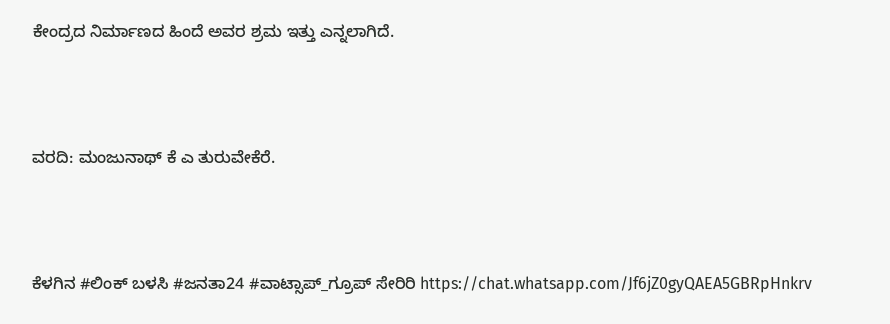ಕೇಂದ್ರದ ನಿರ್ಮಾಣದ ಹಿಂದೆ ಅವರ ಶ್ರಮ ಇತ್ತು ಎನ್ನಲಾಗಿದೆ.



ವರದಿ: ಮಂಜುನಾಥ್ ಕೆ ಎ ತುರುವೇಕೆರೆ.



ಕೆಳಗಿನ #ಲಿಂಕ್ ಬಳಸಿ #ಜನತಾ24 #ವಾಟ್ಸಾಪ್_ಗ್ರೂಪ್ ಸೇರಿರಿ https://chat.whatsapp.com/Jf6jZ0gyQAEA5GBRpHnkrv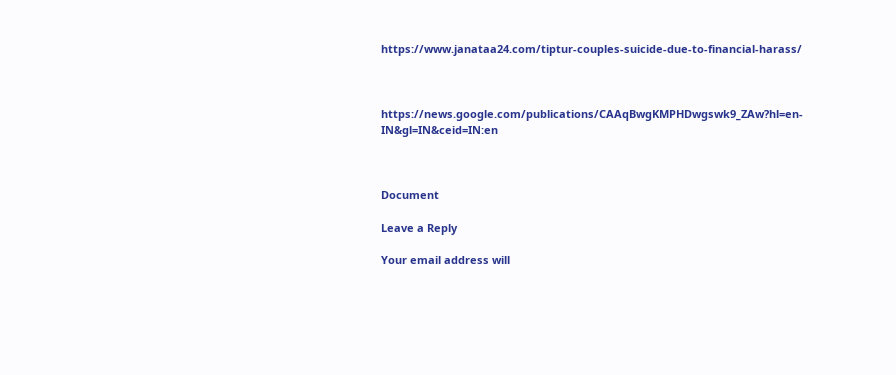https://www.janataa24.com/tiptur-couples-suicide-due-to-financial-harass/



https://news.google.com/publications/CAAqBwgKMPHDwgswk9_ZAw?hl=en-IN&gl=IN&ceid=IN:en



Document

Leave a Reply

Your email address will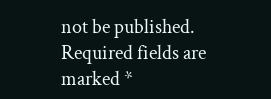not be published. Required fields are marked *